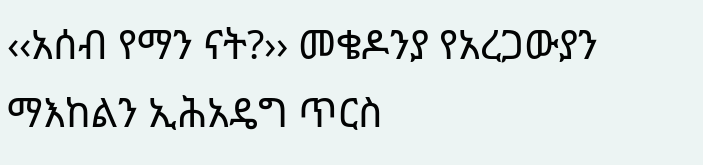‹‹አሰብ የማን ናት?›› መቄዶንያ የአረጋውያን ማእከልን ኢሕአዴግ ጥርስ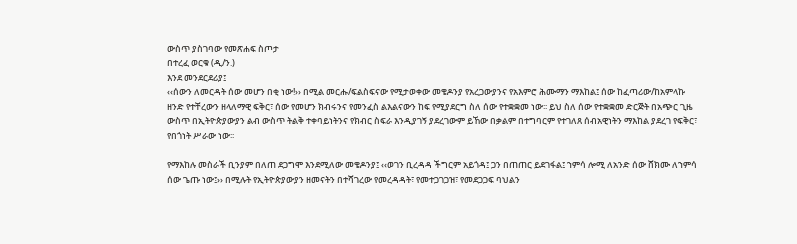ውስጥ ያስገባው የመጽሐፍ ስጦታ
በተረፈ ወርቁ (ዲ/ን.)
እንደ መንደርደሪያ፤
‹‹ሰውን ለመርዳት ሰው መሆን በቂ ነው!›› በሚል መርሑ/ፍልስፍናው የሚታወቀው መቄዶንያ የአረጋውያንና የአእምሮ ሕሙማን ማእከል፤ ሰው ከፈጣሪው/ከአምላኩ ዘንድ የተቸረውን ዘላለማዊ ፍቅር፣ ሰው የመሆን ክብሩንና የመንፈስ ልእልናውን ከፍ የሚያደርግ ስለ ሰው የተቋቋመ ነው፡፡ ይህ ስለ ሰው የተቋቋመ ድርጅት በአጭር ጊዜ ውስጥ በኢትዮጵያውያን ልብ ውስጥ ትልቅ ተቀባይነትንና የክብር ስፍራ እንዲያገኝ ያደረገውም ይኸው በቃልም በተግባርም የተገለጸ ሰብአዊነትን ማእከል ያደረገ የፍቅር፣ የበጎነት ሥራው ነው፡፡

የማእከሉ መስራች ቢንያም በለጠ ደጋግሞ እንደሚለው መቄዶንያ፤ ‹‹ወገን ቢረዳዳ ችግርም አይጎዳ፤ ጋን በጠጠር ይደገፋል፤ ኀምሳ ሎሚ ለአንድ ሰው ሸክሙ ለኀምሳ ሰው ጌጡ ነው፤›› በሚሉት የኢትዮጵያውያን ዘመናትን በተሻገረው የመረዳዳት፣ የመተጋገጋዝ፣ የመደጋጋፍ ባህልን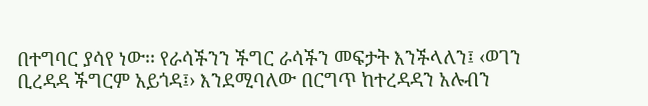በተግባር ያሳየ ነው፡፡ የራሳችንን ችግር ራሳችን መፍታት እንችላለን፤ ‹ወገን ቢረዳዳ ችግርም አይጎዳ፤› እንደሚባለው በርግጥ ከተረዳዳን አሉብን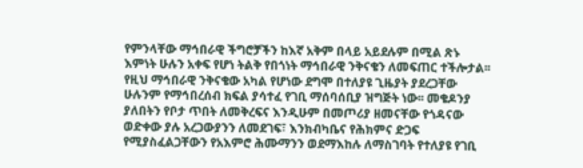የምንላቸው ማኅበራዊ ችግሮቻችን ከእኛ አቅም በላይ አይደሉም በሚል ጽኑ እምነት ሁሉን አቀፍ የሆነ ትልቅ የበጎነት ማኅበራዊ ንቅናቄን ለመፍጠር ተችሎታል፡፡
የዚህ ማኅበራዊ ንቅናቄው አካል የሆነው ደግሞ በተለያዩ ጊዜያት ያደረጋቸው ሁሉንም የማኅበረሰብ ክፍል ያሳተፈ የገቢ ማሰባሰቢያ ዝግጅት ነው፡፡ መቄዶንያ ያለበትን የቦታ ጥበት ለመቅረፍና እንዲሁም በመጦሪያ ዘመናቸው የጎዳናው ወድቀው ያሉ አረጋውያንን ለመደገፍ፣ እንክብካቤና የሕክምና ድጋፍ የሚያስፈልጋቸውን የአእምሮ ሕሙማንን ወደማእከሉ ለማስገባት የተለያዩ የገቢ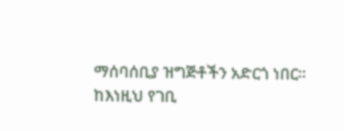ማሰባሰቢያ ዝግጅቶችን አድርጎ ነበር፡፡
ከእነዚህ የገቢ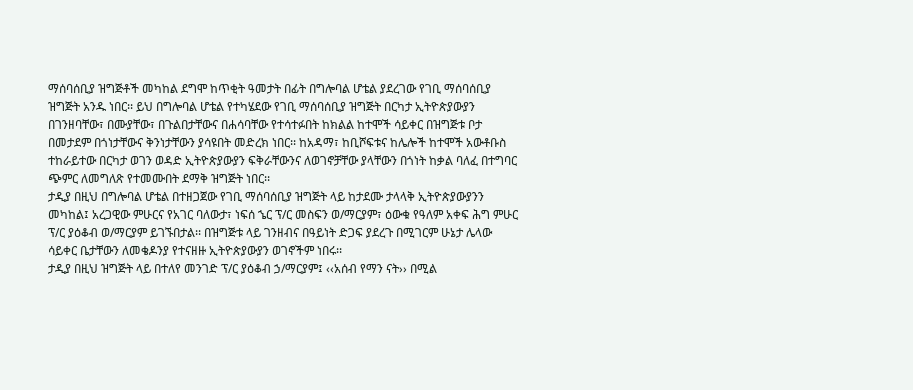ማሰባሰቢያ ዝግጅቶች መካከል ደግሞ ከጥቂት ዓመታት በፊት በግሎባል ሆቴል ያደረገው የገቢ ማሰባሰቢያ ዝግጅት አንዱ ነበር፡፡ ይህ በግሎባል ሆቴል የተካሄደው የገቢ ማሰባሰቢያ ዝግጅት በርካታ ኢትዮጵያውያን በገንዘባቸው፣ በሙያቸው፣ በጉልበታቸውና በሐሳባቸው የተሳተፉበት ከክልል ከተሞች ሳይቀር በዝግጅቱ ቦታ በመታደም በጎነታቸውና ቅንነታቸውን ያሳዩበት መድረክ ነበር፡፡ ከአዳማ፣ ከቢሾፍቱና ከሌሎች ከተሞች አውቶቡስ ተከራይተው በርካታ ወገን ወዳድ ኢትዮጵያውያን ፍቅራቸውንና ለወገኖቻቸው ያላቸውን በጎነት ከቃል ባለፈ በተግባር ጭምር ለመግለጽ የተመሙበት ደማቅ ዝግጅት ነበር፡፡
ታዲያ በዚህ በግሎባል ሆቴል በተዘጋጀው የገቢ ማሰባሰቢያ ዝግጅት ላይ ከታደሙ ታላላቅ ኢትዮጵያውያንን መካከል፤ አረጋዊው ምሁርና የአገር ባለውታ፣ ነፍሰ ኄር ፕ/ር መስፍን ወ/ማርያም፣ ዕውቁ የዓለም አቀፍ ሕግ ምሁር ፕ/ር ያዕቆብ ወ/ማርያም ይገኙበታል፡፡ በዝግጅቱ ላይ ገንዘብና በዓይነት ድጋፍ ያደረጉ በሚገርም ሁኔታ ሌላው ሳይቀር ቤታቸውን ለመቄዶንያ የተናዘዙ ኢትዮጵያውያን ወገኖችም ነበሩ፡፡
ታዲያ በዚህ ዝግጅት ላይ በተለየ መንገድ ፕ/ር ያዕቆብ ኃ/ማርያም፤ ‹‹አሰብ የማን ናት›› በሚል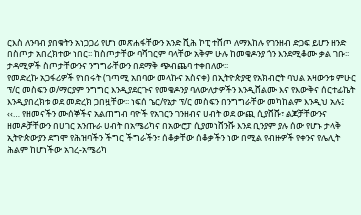ርእስ ለንባብ ያበቁትን አነጋጋሪ የሆነ መጽሐፋቸውን አንድ ሺሕ ኮፒ ተሸጦ ለማእከሉ የገንዘብ ድጋፍ ይሆን ዘንድ በስጦታ አበረክተው ነበር፡፡ ከስጦታቸው ባሻገርም ባላቸው አቅም ሁሉ ከመቄዶንያ ጎን እንደሚቆሙ ቃል ገቡ፡፡ ታዳሚዎች ስጦታቸውንና ንግግራቸውን በደማቅ ጭብጨባ ተቀበለው፡፡
የመድረኩ አጋፋሪዎች የነበሩት (ገጣሚ አበባው መላኩና አስናቀ) በኢትዮጵያዊ የአክብሮት ባህል አዛውንቱ ምሁር ፕ/ር መስፍን ወ/ማርያም ንግግር እንዲያደርጉና የመቄዶንያ ባለውለታዎችን እንዲሸልሙ እና የእውቅና ሰርተፊኬት እንዲያበረክቱ ወደ መድረክ ጋበዟቸው፡፡ ነፍሰ ኄር/የኔታ ፕ/ር መስፍን በንግግራቸው መካከልም እንዲህ አሉ፤
‹‹… የዘመናችን ሙሰኞችና አልጠግብ ባዮች የአገርን ገንዘብና ሀብት ወደ ውጪ ሲያሸሹ፣ ልጆቻቸውንና ዘመዶቻቸውን በሀገር አንጡራ ሀብት በአሜሪካና በአውሮፓ ሲያመነሸንሹ እንደ ቢንያም ያሉ ሰው የሆኑ ታላቅ ኢትዮጵውያን ደግሞ የሕዝባችን ችግር ችግራችን፣ ሰቆቃቸው ሰቆቃችን ነው በሚል የብዙዎች የቀንና የሌሊት ሕልም ከሆነችው አገረ-አሜሪካ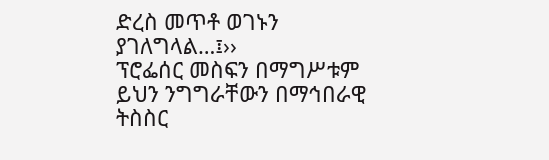ድረስ መጥቶ ወገኑን ያገለግላል…፤››
ፕሮፌሰር መስፍን በማግሥቱም ይህን ንግግራቸውን በማኅበራዊ ትስስር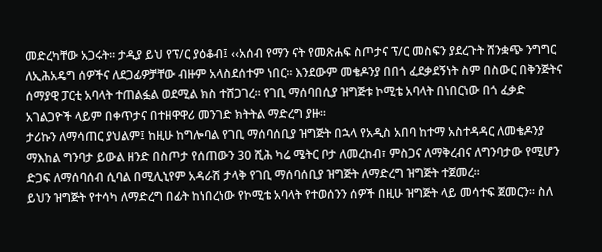መድረካቸው አጋሩት፡፡ ታዲያ ይህ የፕ/ር ያዕቆብ፤ ‹‹አሰብ የማን ናት የመጽሐፍ ስጦታና ፕ/ር መስፍን ያደረጉት ሸንቋጭ ንግግር ለኢሕአዴግ ሰዎችና ለደጋፊዎቻቸው ብዙም አላስደሰተም ነበር፡፡ እንደውም መቄዶንያ በበጎ ፈደቃደኝነት ስም በስውር በቅንጅትና ሰማያዊ ፓርቲ አባላት ተጠልፏል ወደሚል ክስ ተሸጋገረ፡፡ የገቢ ማሰባበሲያ ዝግጅቱ ኮሚቴ አባላት በነበርነው በጎ ፈቃድ አገልጋዮች ላይም በቀጥታና በተዘዋዋሪ መንገድ ክትትል ማድረግ ያዙ፡፡
ታሪኩን ለማሳጠር ያህልም፤ ከዚሁ ከግሎባል የገቢ ማሰባሰቢያ ዝግጅት በኋላ የአዲስ አበባ ከተማ አስተዳዳር ለመቄዶንያ ማእከል ግንባታ ይውል ዘንድ በስጦታ የሰጠውን 30 ሺሕ ካሬ ሜትር ቦታ ለመረከብ፣ ምስጋና ለማቅረብና ለግንባታው የሚሆን ድጋፍ ለማሰባሰብ ሲባል በሚሊኒየም አዳራሽ ታላቅ የገቢ ማሰባሰቢያ ዝግጅት ለማድረግ ዝግጅት ተጀመረ፡፡
ይህን ዝግጅት የተሳካ ለማድረግ በፊት ከነበረነው የኮሚቴ አባላት የተወሰንን ሰዎች በዚሁ ዝግጅት ላይ መሳተፍ ጀመርን፡፡ ስለ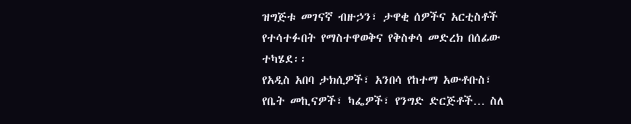ዝግጅቱ መገናኛ ብዙኃን፣ ታዋቂ ሰዎችና አርቲስቶች የተሳተፉበት የማስተዋወቅና የቅስቀሳ መድረክ በሰፊው ተካሄደ፡፡
የአዲስ አበባ ታክሲዎች፣ አንበሳ የከተማ አውቶቡስ፣ የቤት መኪናዎች፣ ካፌዎች፣ የንግድ ድርጅቶች… ስለ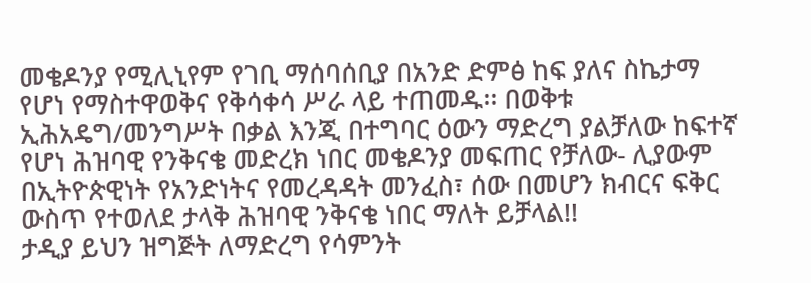መቄዶንያ የሚሊኒየም የገቢ ማሰባሰቢያ በአንድ ድምፅ ከፍ ያለና ስኬታማ የሆነ የማስተዋወቅና የቅሳቀሳ ሥራ ላይ ተጠመዱ፡፡ በወቅቱ ኢሕአዴግ/መንግሥት በቃል እንጂ በተግባር ዕውን ማድረግ ያልቻለው ከፍተኛ የሆነ ሕዝባዊ የንቅናቄ መድረክ ነበር መቄዶንያ መፍጠር የቻለው- ሊያውም በኢትዮጵዊነት የአንድነትና የመረዳዳት መንፈስ፣ ሰው በመሆን ክብርና ፍቅር ውስጥ የተወለደ ታላቅ ሕዝባዊ ንቅናቄ ነበር ማለት ይቻላል!!
ታዲያ ይህን ዝግጅት ለማድረግ የሳምንት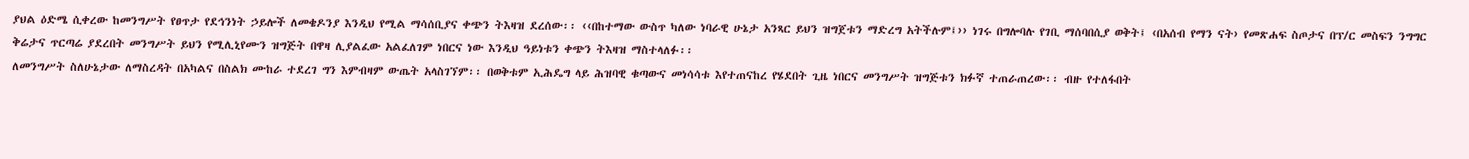ያህል ዕድሜ ሲቀረው ከመንግሥት የፀጥታ የደኅንነት ኃይሎች ለመቄዶንያ እንዲህ የሚል ማሳሰቢያና ቀጭን ትእዛዝ ደረሰው፡፡ ‹‹በከተማው ውስጥ ካለው ነባራዊ ሁኔታ አንጻር ይህን ዝግጀቱን ማድረግ አትችሉም፤›› ነገሩ በግሎባሉ የገቢ ማሰባበሲያ ወቅት፤ ‹በአሰብ የማን ናት› የመጽሐፍ ስጦታና በፕ/ር መስፍን ንግግር ቅሬታና ጥርጣሬ ያደረበት መንግሥት ይህን የሚሊኒየሙን ዝግጅት በዋዛ ሊያልፈው አልፈለገም ነበርና ነው እንዲህ ዓይነቱን ቀጭን ትእዛዝ ማስተላለፉ፡፡
ለመንግሥት ስለሁኔታው ለማስረዳት በአካልና በስልክ ሙከራ ተደረገ ግን እምብዛም ውጤት አላስገኘም፡፡ በወቅቱም ኢሕዴግ ላይ ሕዝባዊ ቁጣውና መነሳሳቱ እየተጠናከረ የሄደበት ጊዜ ነበርና መንግሥት ዝግጅቱን ክፉኛ ተጠራጠረው፡፡ ብዙ የተለፋበት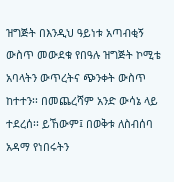ዝግጅት በእንዲህ ዓይነቱ አጣብቂኝ ውስጥ መውደቁ የበዓሉ ዝግጅት ኮሚቴ አባላትን ውጥረትና ጭንቀት ውስጥ ከተተን፡፡ በመጨረሻም አንድ ውሳኔ ላይ ተደረሰ፡፡ ይኸውም፤ በወቅቱ ለስብሰባ አዳማ የነበሩትን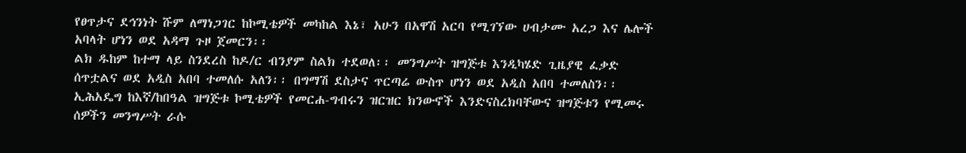የፀጥታና ደኅንነት ሹም ለማነጋገር ከኮሚቴዎች መካከል እኔ፣ አሁን በአዋሽ አርባ የሚገኘው ሀብታሙ አረጋ እና ሌሎች አባላት ሆነን ወደ አዳማ ጉዞ ጀመርን፡፡
ልክ ዱከም ከተማ ላይ ስንደረስ ከዶ/ር ብንያም ስልክ ተደወለ፡፡ መንግሥት ዝግጅቱ እንዲካሄድ ጊዜያዊ ፈቃድ ሰጥቷልና ወደ አዲስ አበባ ተመለሱ አለን፡፡ በግማሽ ደስታና ጥርጣሬ ውስጥ ሆነን ወደ አዲስ አበባ ተመለስን፡፡ ኢሕአዴግ ከእኛ/ከበዓል ዝግጅቱ ኮሚቴዎች የመርሐ-ግብሩን ዝርዝር ክንውኖች እንድናስረክባቸውና ዝግጅቱን የሚመሩ ሰዎችን መንግሥት ራሱ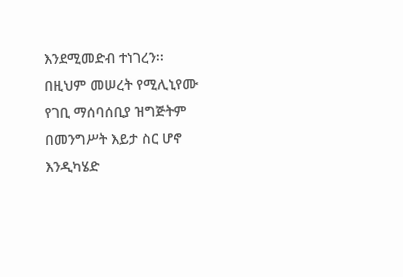እንደሚመድብ ተነገረን፡፡ በዚህም መሠረት የሚሊኒየሙ የገቢ ማሰባሰቢያ ዝግጅትም በመንግሥት እይታ ስር ሆኖ እንዲካሄድ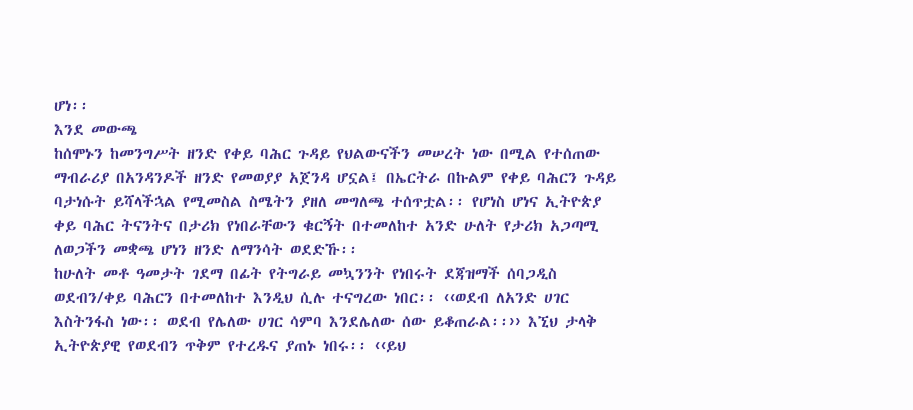ሆነ፡፡
እንደ መውጫ
ከሰሞኑን ከመንግሥት ዘንድ የቀይ ባሕር ጉዳይ የህልውናችን መሠረት ነው በሚል የተሰጠው ማብራሪያ በአንዳንዶች ዘንድ የመወያያ አጀንዳ ሆኗል፤ በኤርትራ በኩልም የቀይ ባሕርን ጉዳይ ባታነሱት ይሻላችኋል የሚመስል ስሜትን ያዘለ መግለጫ ተሰጥቷል፡፡ የሆነስ ሆነና ኢትዮጵያ ቀይ ባሕር ትናንትና በታሪክ የነበራቸውን ቁርኝት በተመለከተ አንድ ሁለት የታሪክ አጋጣሚ ለወጋችን መቋጫ ሆነን ዘንድ ለማንሳት ወደድኹ፡፡
ከሁለት መቶ ዓመታት ገደማ በፊት የትግራይ መኳንንት የነበሩት ደጃዝማች ሰባጋዲስ ወደብን/ቀይ ባሕርን በተመለከተ እንዲህ ሲሉ ተናግረው ነበር፡፡ ‹‹ወደብ ለአንድ ሀገር እስትንፋስ ነው፡፡ ወደብ የሌለው ሀገር ሳምባ እንደሌለው ሰው ይቆጠራል፡፡›› እኚህ ታላቅ ኢትዮጵያዊ የወደብን ጥቅም የተረዱና ያጠኑ ነበሩ፡፡ ‹‹ይህ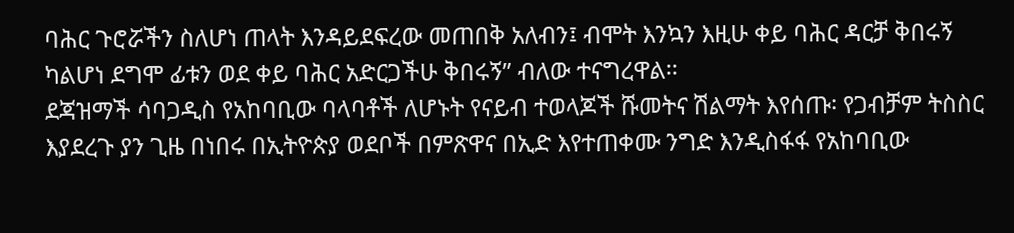ባሕር ጉሮሯችን ስለሆነ ጠላት እንዳይደፍረው መጠበቅ አለብን፤ ብሞት እንኳን እዚሁ ቀይ ባሕር ዳርቻ ቅበሩኝ ካልሆነ ደግሞ ፊቱን ወደ ቀይ ባሕር አድርጋችሁ ቅበሩኝ” ብለው ተናግረዋል፡፡
ደጃዝማች ሳባጋዲስ የአከባቢው ባላባቶች ለሆኑት የናይብ ተወላጆች ሹመትና ሽልማት እየሰጡ፡ የጋብቻም ትስስር እያደረጉ ያን ጊዜ በነበሩ በኢትዮጵያ ወደቦች በምጽዋና በኢድ እየተጠቀሙ ንግድ እንዲስፋፋ የአከባቢው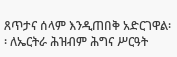ጸጥታና ሰላም እንዲጠበቅ አድርገዋል፡፡ ለኤርትራ ሕዝብም ሕግና ሥርዓት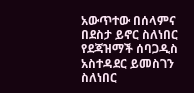አውጥተው በሰላምና በደስታ ይኖር ስለነበር የደጃዝማች ሰባጋዲስ አስተዳደር ይመስገን ስለነበር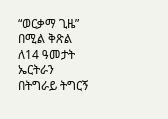“ወርቃማ ጊዜ” በሚል ቅጽል ለ14 ዓመታት ኤርትራን በትግራይ ትግርኝ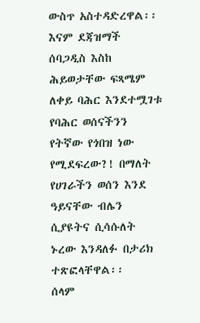ውስጥ አስተዳድረዋል፡፡
እናም ደጃዝማች ሰባጋዲስ እስከ ሕይወታቸው ፍጻሜም ለቀይ ባሕር እንደተሟገቱ የባሕር ወሰናችንን የትኛው የጎበዝ ነው የሚደፍረው?! በማለት የሀገራችን ወሰን እንደ ዓይናቸው ብሌን ሲያዩትና ሲሳሱለት ኑረው እንዳለፉ በታሪክ ተጽፎላቸዋል፡፡
ሰላም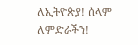ለኢትዮጵያ! ሰላም ለምድራችን!